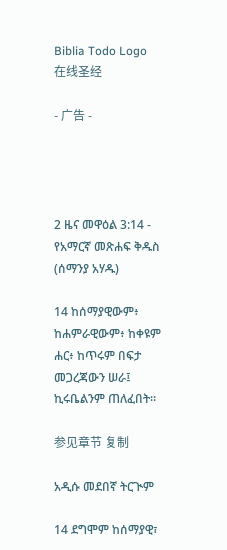Biblia Todo Logo
在线圣经

- 广告 -




2 ዜና መዋዕል 3:14 - የአማርኛ መጽሐፍ ቅዱስ (ሰማንያ አሃዱ)

14 ከሰማያዊውም፥ ከሐምራዊውም፥ ከቀዩም ሐር፥ ከጥሩም በፍታ መጋረጃውን ሠራ፤ ኪሩቤልንም ጠለፈበት።

参见章节 复制

አዲሱ መደበኛ ትርጒም

14 ደግሞም ከሰማያዊ፣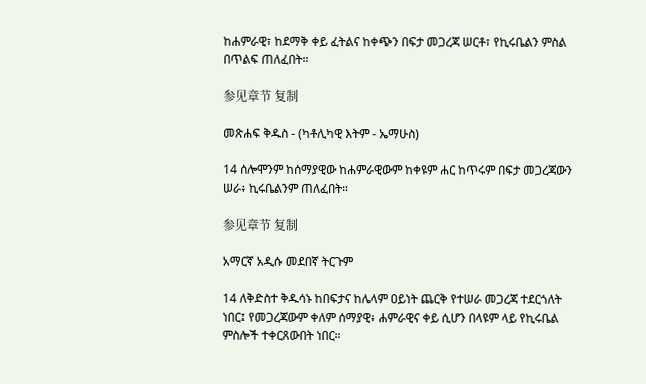ከሐምራዊ፣ ከደማቅ ቀይ ፈትልና ከቀጭን በፍታ መጋረጃ ሠርቶ፣ የኪሩቤልን ምስል በጥልፍ ጠለፈበት።

参见章节 复制

መጽሐፍ ቅዱስ - (ካቶሊካዊ እትም - ኤማሁስ)

14 ሰሎሞንም ከሰማያዊው ከሐምራዊውም ከቀዩም ሐር ከጥሩም በፍታ መጋረጃውን ሠራ፥ ኪሩቤልንም ጠለፈበት።

参见章节 复制

አማርኛ አዲሱ መደበኛ ትርጉም

14 ለቅድስተ ቅዱሳኑ ከበፍታና ከሌላም ዐይነት ጨርቅ የተሠራ መጋረጃ ተደርጎለት ነበር፤ የመጋረጃውም ቀለም ሰማያዊ፥ ሐምራዊና ቀይ ሲሆን በላዩም ላይ የኪሩቤል ምስሎች ተቀርጸውበት ነበር።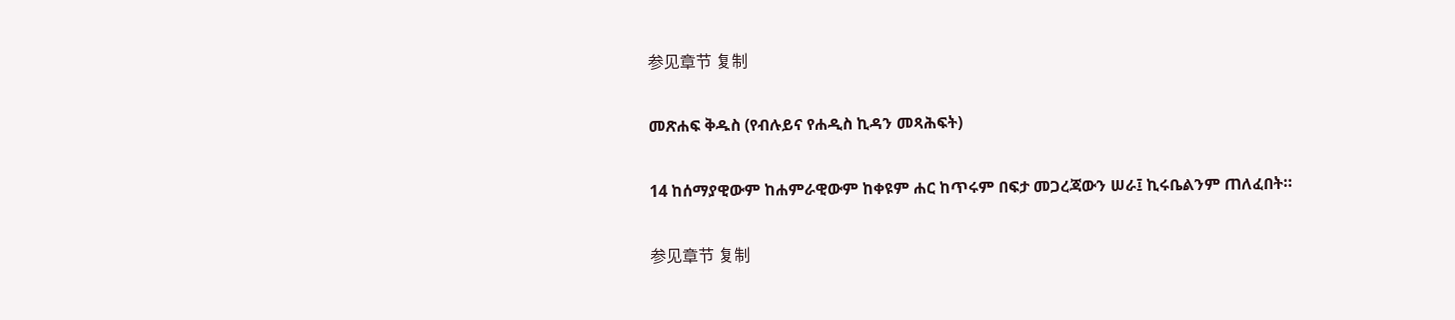参见章节 复制

መጽሐፍ ቅዱስ (የብሉይና የሐዲስ ኪዳን መጻሕፍት)

14 ከሰማያዊውም ከሐምራዊውም ከቀዩም ሐር ከጥሩም በፍታ መጋረጃውን ሠራ፤ ኪሩቤልንም ጠለፈበት።

参见章节 复制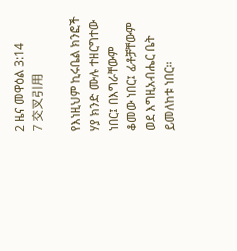2 ዜና መዋዕል 3:14
7 交叉引用

የእነዚህም ኪሩቤል ክንፎች ሃያ ክንድ ሙሉ ተዘርግተው ነበር፤ በእግራቸውም ቆመው ነበር፤ ፊቶቻቸውም ወደ እግዚአብሔር ቤት ይመለከቱ ነበር።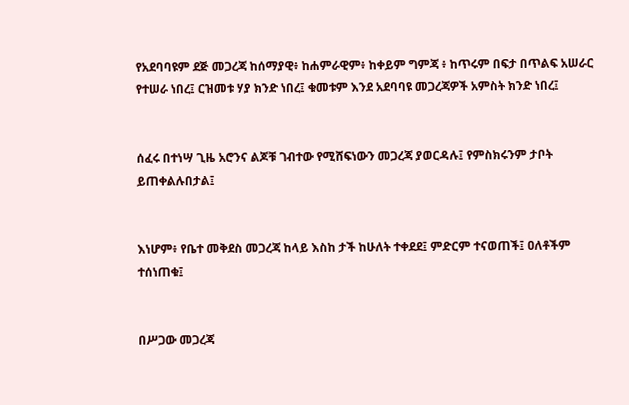የአደባባዩም ደጅ መጋረጃ ከሰማያዊ፥ ከሐምራዊም፥ ከቀይም ግምጃ ፥ ከጥሩም በፍታ በጥልፍ አሠራር የተሠራ ነበረ፤ ርዝመቱ ሃያ ክንድ ነበረ፤ ቁመቱም እንደ አደባባዩ መጋረጃዎች አምስት ክንድ ነበረ፤


ሰፈሩ በተነሣ ጊዜ አሮንና ልጆቹ ገብተው የሚሸፍነውን መጋረጃ ያወርዳሉ፤ የምስክሩንም ታቦት ይጠቀልሉበታል፤


እነሆም፥ የቤተ መቅደስ መጋረጃ ከላይ እስከ ታች ከሁለት ተቀደደ፤ ምድርም ተናወጠች፤ ዐለቶችም ተሰነጠቁ፤


በሥጋው መጋረጃ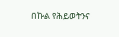በኩል የሕይወትንና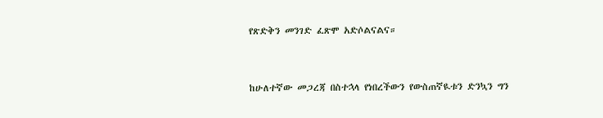የጽድቅን መንገድ ፈጽሞ አድሶልናልና።


ከሁለተኛው መጋረጃ በስተኋላ የነበረችውን የውስጠኛዪቱን ድንኳን ግን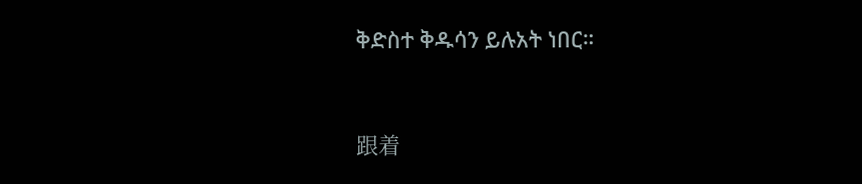ቅድስተ ቅዱሳን ይሉአት ነበር።


跟着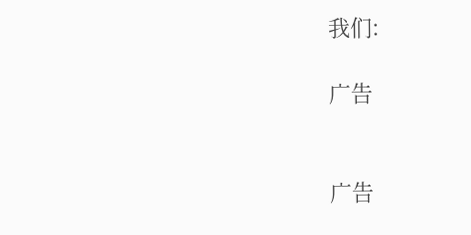我们:

广告


广告